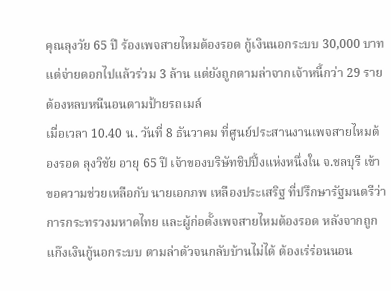คุณลุงวัย 65 ปี ร้องเพจสายไหมต้องรอด กู้เงินนอกระบบ 30,000 บาท แต่จ่ายดอกไปแล้วร่วม 3 ล้าน แต่ยังถูกตามล่าจากเจ้าหนี้กว่า 29 ราย ต้องหลบหนีนอนตามป้ายรถเมล์
เมื่อเวลา 10.40 น. วันที่ 8 ธันวาคม ที่ศูนย์ประสานงานเพจสายไหมต้องรอด ลุงวิชัย อายุ 65 ปี เจ้าของบริษัทชิปปิ้งแห่งหนึ่งใน จ.ชลบุรี เข้าขอความช่วยเหลือกับ นายเอกภพ เหลืองประเสริฐ ที่ปรึกษารัฐมนตรีว่าการกระทรวงมหาดไทย และผู้ก่อตั้งเพจสายไหมต้องรอด หลังจากถูกแก๊งเงินกู้นอกระบบ ตามล่าตัวจนกลับบ้านไม่ได้ ต้องเร่ร่อนนอน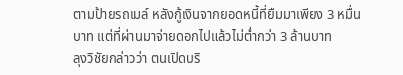ตามป้ายรถเมล์ หลังกู้เงินจากยอดหนี้ที่ยืมมาเพียง 3 หมื่นบาท แต่ที่ผ่านมาจ่ายดอกไปแล้วไม่ต่ำกว่า 3 ล้านบาท
ลุงวิชัยกล่าวว่า ตนเปิดบริ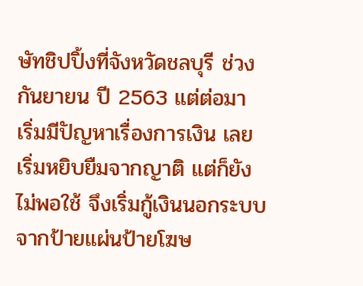ษัทชิปปิ้งที่จังหวัดชลบุรี ช่วงกันยายน ปี 2563 แต่ต่อมา เริ่มมีปัญหาเรื่องการเงิน เลยเริ่มหยิบยืมจากญาติ แต่ก็ยังไม่พอใช้ จึงเริ่มกู้เงินนอกระบบ จากป้ายแผ่นป้ายโฆษ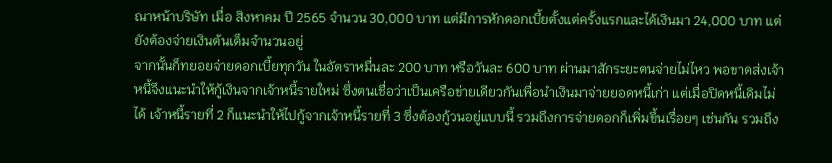ณาหน้าบริษัท เมื่อ สิงหาคม ปี 2565 จำนวน 30,000 บาท แต่มีการหักดอกเบี้ยตั้งแต่ครั้งแรกและได้เงินมา 24,000 บาท แต่ยังต้องจ่ายเงินต้นเต็มจำนวนอยู่
จากนั้นก็ทยอยจ่ายดอกเบี้ยทุกวัน ในอัตราหมื่นละ 200 บาท หรือวันละ 600 บาท ผ่านมาสักระยะตนจ่ายไม่ไหว พอขาดส่งเจ้าหนี้จึงแนะนำให้กู้เงินจากเจ้าหนี้รายใหม่ ซึ่งตนเชื่อว่าเป็นเครือข่ายเดียวกันเพื่อนำเงินมาจ่ายยอดหนี้เก่า แต่เมื่อปิดหนี้เดิมไม่ได้ เจ้าหนี้รายที่ 2 ก็แนะนำให้ไปกู้จากเจ้าหนี้รายที่ 3 ซึ่งต้องกู้วนอยู่แบบนี้ รวมถึงการจ่ายดอกก็เพิ่มขึ้นเรื่อยๆ เช่นกัน รวมถึง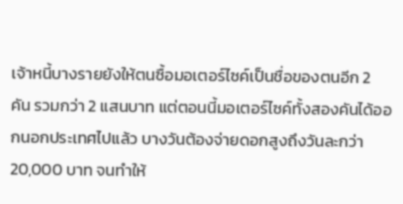เจ้าหนี้บางรายยังให้ตนซื้อมอเตอร์ไซค์เป็นชื่อของตนอีก 2 คัน รวมกว่า 2 แสนบาท แต่ตอนนี้มอเตอร์ไซค์ทั้งสองคันได้ออกนอกประเทศไปแล้ว บางวันต้องจ่ายดอกสูงถึงวันละกว่า 20,000 บาท จนทำให้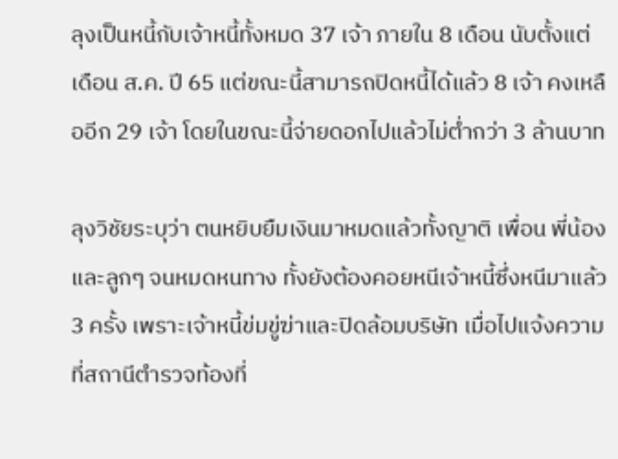ลุงเป็นหนี้กับเจ้าหนี้ทั้งหมด 37 เจ้า ภายใน 8 เดือน นับตั้งแต่เดือน ส.ค. ปี 65 แต่ขณะนี้สามารถปิดหนี้ได้แล้ว 8 เจ้า คงเหลืออีก 29 เจ้า โดยในขณะนี้จ่ายดอกไปแล้วไม่ต่ำกว่า 3 ล้านบาท

ลุงวิชัยระบุว่า ตนหยิบยืมเงินมาหมดแล้วทั้งญาติ เพื่อน พี่น้อง และลูกๆ จนหมดหนทาง ทั้งยังต้องคอยหนีเจ้าหนี้ซึ่งหนีมาแล้ว 3 ครั้ง เพราะเจ้าหนี้ข่มขู่ฆ่าและปิดล้อมบริษัท เมื่อไปแจ้งความที่สถานีตำรวจท้องที่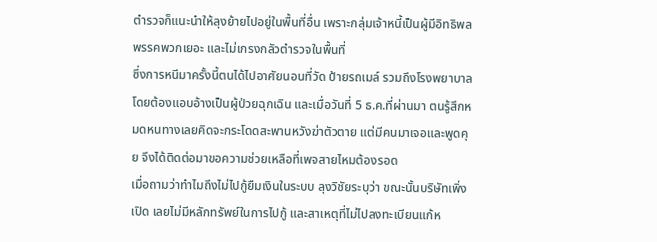ตำรวจก็แนะนำให้ลุงย้ายไปอยู่ในพื้นที่อื่น เพราะกลุ่มเจ้าหนี้เป็นผู้มีอิทธิพล พรรคพวกเยอะ และไม่เกรงกลัวตำรวจในพื้นที่
ซึ่งการหนีมาครั้งนี้ตนได้ไปอาศัยนอนที่วัด ป้ายรถเมล์ รวมถึงโรงพยาบาล โดยต้องแอบอ้างเป็นผู้ป่วยฉุกเฉิน และเมื่อวันที่ 5 ธ.ค.ที่ผ่านมา ตนรู้สึกหมดหนทางเลยคิดจะกระโดดสะพานหวังฆ่าตัวตาย แต่มีคนมาเจอและพูดคุย จึงได้ติดต่อมาขอความช่วยเหลือที่เพจสายไหมต้องรอด
เมื่อถามว่าทำไมถึงไม่ไปกู้ยืมเงินในระบบ ลุงวิชัยระบุว่า ขณะนั้นบริษัทเพิ่งเปิด เลยไม่มีหลักทรัพย์ในการไปกู้ และสาเหตุที่ไม่ไปลงทะเบียนแก้ห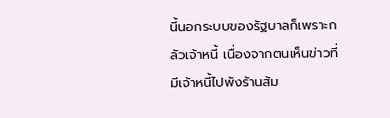นี้นอกระบบของรัฐบาลก็เพราะกลัวเจ้าหนี้ เนื่องจากตนเห็นข่าวที่มีเจ้าหนี้ไปพังร้านส้ม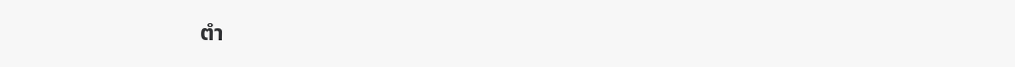ตำ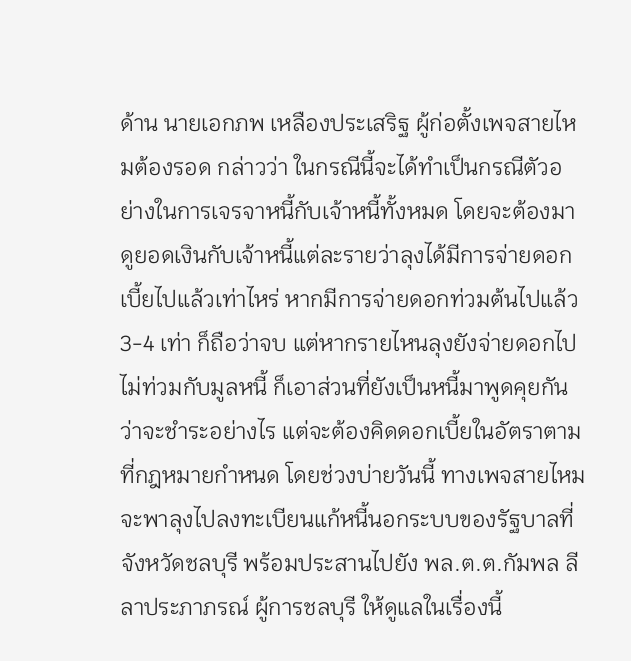ด้าน นายเอกภพ เหลืองประเสริฐ ผู้ก่อตั้งเพจสายไหมต้องรอด กล่าวว่า ในกรณีนี้จะได้ทำเป็นกรณีตัวอย่างในการเจรจาหนี้กับเจ้าหนี้ทั้งหมด โดยจะต้องมาดูยอดเงินกับเจ้าหนี้แต่ละรายว่าลุงได้มีการจ่ายดอกเบี้ยไปแล้วเท่าไหร่ หากมีการจ่ายดอกท่วมต้นไปแล้ว 3-4 เท่า ก็ถือว่าจบ แต่หากรายไหนลุงยังจ่ายดอกไปไม่ท่วมกับมูลหนี้ ก็เอาส่วนที่ยังเป็นหนี้มาพูดคุยกันว่าจะชำระอย่างไร แต่จะต้องคิดดอกเบี้ยในอัตราตามที่กฎหมายกำหนด โดยช่วงบ่ายวันนี้ ทางเพจสายไหมจะพาลุงไปลงทะเบียนแก้หนี้นอกระบบของรัฐบาลที่จังหวัดชลบุรี พร้อมประสานไปยัง พล.ต.ต.กัมพล ลีลาประภาภรณ์ ผู้การชลบุรี ให้ดูแลในเรื่องนี้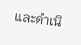และดำเนิ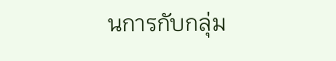นการกับกลุ่ม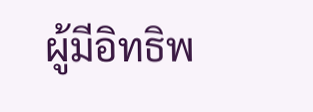ผู้มีอิทธิพ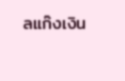ลแก๊งเงิน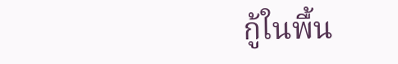กู้ในพื้น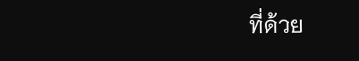ที่ด้วย